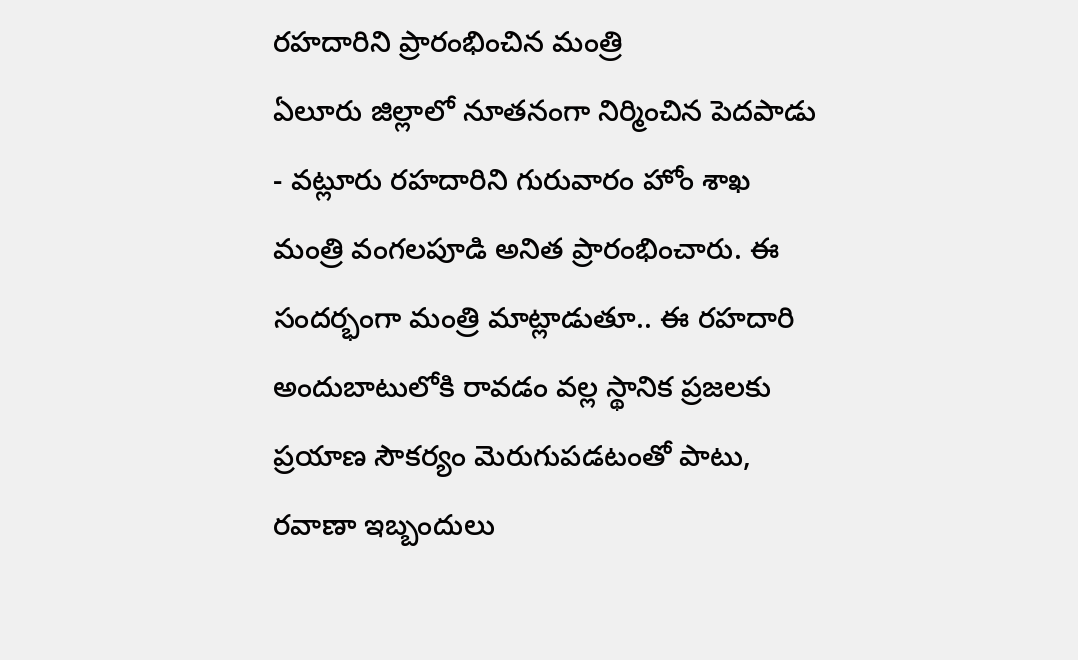రహదారిని ప్రారంభించిన మంత్రి
ఏలూరు జిల్లాలో నూతనంగా నిర్మించిన పెదపాడు - వట్లూరు రహదారిని గురువారం హోం శాఖ మంత్రి వంగలపూడి అనిత ప్రారంభించారు. ఈ సందర్భంగా మంత్రి మాట్లాడుతూ.. ఈ రహదారి అందుబాటులోకి రావడం వల్ల స్థానిక ప్రజలకు ప్రయాణ సౌకర్యం మెరుగుపడటంతో పాటు, రవాణా ఇబ్బందులు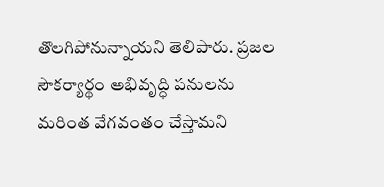తొలగిపోనున్నాయని తెలిపారు. ప్రజల సౌకర్యార్థం అభివృద్ధి పనులను మరింత వేగవంతం చేస్తామని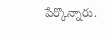పేర్కొన్నారు.